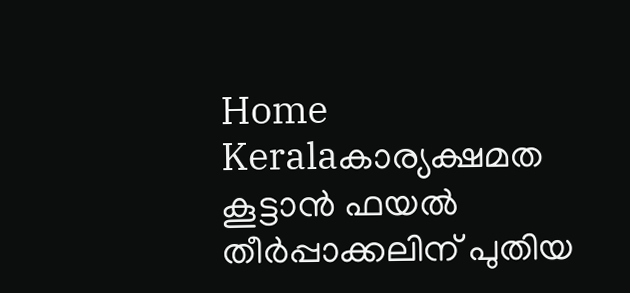Home Keralaകാര്യക്ഷമത കൂട്ടാൻ ഫയൽ തീർപ്പാക്കലിന് പുതിയ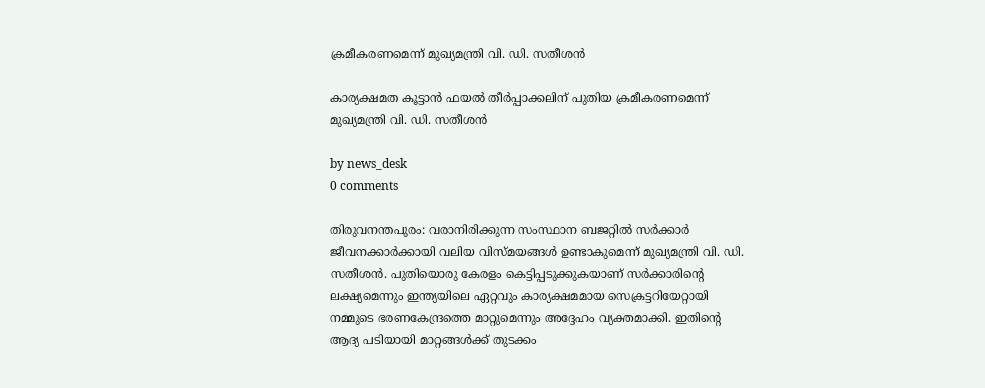ക്രമീകരണമെന്ന് മുഖ്യമന്ത്രി വി. ഡി. സതീശൻ

കാര്യക്ഷമത കൂട്ടാൻ ഫയൽ തീർപ്പാക്കലിന് പുതിയ ക്രമീകരണമെന്ന് മുഖ്യമന്ത്രി വി. ഡി. സതീശൻ

by news_desk
0 comments

തിരുവനന്തപുരം: വരാനിരിക്കുന്ന സംസ്ഥാന ബജറ്റിൽ സർക്കാർ ജീവനക്കാർക്കായി വലിയ വിസ്മയങ്ങൾ ഉണ്ടാകുമെന്ന് മുഖ്യമന്ത്രി വി. ഡി. സതീശൻ. പുതിയൊരു കേരളം കെട്ടിപ്പടുക്കുകയാണ് സർക്കാരിന്റെ ലക്ഷ്യമെന്നും ഇന്ത്യയിലെ ഏറ്റവും കാര്യക്ഷമമായ സെക്രട്ടറിയേറ്റായി നമ്മുടെ ഭരണകേന്ദ്രത്തെ മാറ്റുമെന്നും അദ്ദേഹം വ്യക്തമാക്കി. ഇതിന്റെ ആദ്യ പടിയായി മാറ്റങ്ങൾക്ക് തുടക്കം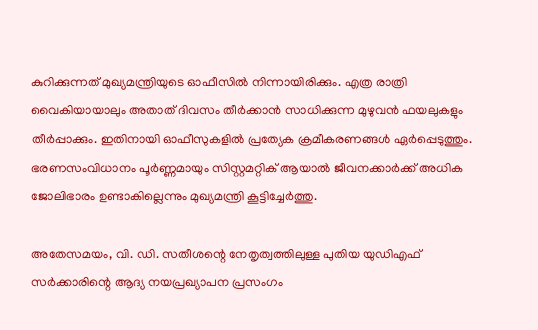കുറിക്കുന്നത് മുഖ്യമന്ത്രിയുടെ ഓഫീസിൽ നിന്നായിരിക്കും. എത്ര രാത്രി വൈകിയായാലും അതാത് ദിവസം തീർക്കാൻ സാധിക്കുന്ന മുഴുവൻ ഫയലുകളും തീർപ്പാക്കും. ഇതിനായി ഓഫീസുകളിൽ പ്രത്യേക ക്രമീകരണങ്ങൾ ഏർപ്പെടുത്തും. ഭരണസംവിധാനം പൂർണ്ണമായും സിസ്റ്റമറ്റിക് ആയാൽ ജീവനക്കാർക്ക് അധിക ജോലിഭാരം ഉണ്ടാകില്ലെന്നും മുഖ്യമന്ത്രി കൂട്ടിച്ചേർത്തു.

അതേസമയം, വി. ഡി. സതീശന്റെ നേതൃത്വത്തിലുള്ള പുതിയ യുഡിഎഫ് സർക്കാരിന്റെ ആദ്യ നയപ്രഖ്യാപന പ്രസംഗം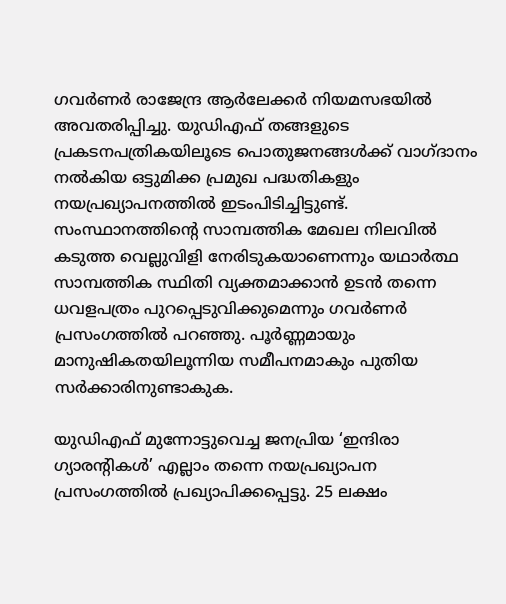ഗവർണർ രാജേന്ദ്ര ആർലേക്കർ നിയമസഭയിൽ അവതരിപ്പിച്ചു. യുഡിഎഫ് തങ്ങളുടെ പ്രകടനപത്രികയിലൂടെ പൊതുജനങ്ങൾക്ക് വാഗ്ദാനം നൽകിയ ഒട്ടുമിക്ക പ്രമുഖ പദ്ധതികളും നയപ്രഖ്യാപനത്തിൽ ഇടംപിടിച്ചിട്ടുണ്ട്. സംസ്ഥാനത്തിന്റെ സാമ്പത്തിക മേഖല നിലവിൽ കടുത്ത വെല്ലുവിളി നേരിടുകയാണെന്നും യഥാർത്ഥ സാമ്പത്തിക സ്ഥിതി വ്യക്തമാക്കാൻ ഉടൻ തന്നെ ധവളപത്രം പുറപ്പെടുവിക്കുമെന്നും ഗവർണർ പ്രസംഗത്തിൽ പറഞ്ഞു. പൂർണ്ണമായും മാനുഷികതയിലൂന്നിയ സമീപനമാകും പുതിയ സർക്കാരിനുണ്ടാകുക.

യുഡിഎഫ് മുന്നോട്ടുവെച്ച ജനപ്രിയ ‘ഇന്ദിരാ ഗ്യാരന്റികൾ’ എല്ലാം തന്നെ നയപ്രഖ്യാപന പ്രസംഗത്തിൽ പ്രഖ്യാപിക്കപ്പെട്ടു. 25 ലക്ഷം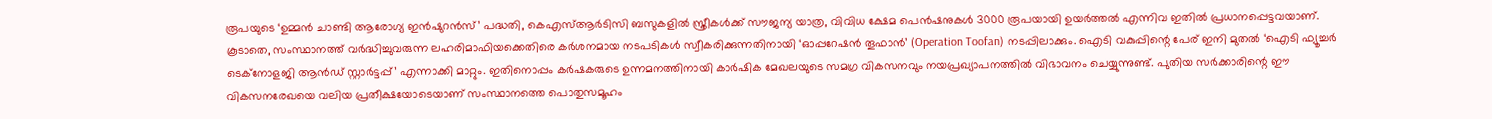രൂപയുടെ ‘ഉമ്മൻ ചാണ്ടി ആരോഗ്യ ഇൻഷുറൻസ്’ പദ്ധതി, കെഎസ്ആർടിസി ബസുകളിൽ സ്ത്രീകൾക്ക് സൗജന്യ യാത്ര, വിവിധ ക്ഷേമ പെൻഷനുകൾ 3000 രൂപയായി ഉയർത്തൽ എന്നിവ ഇതിൽ പ്രധാനപ്പെട്ടവയാണ്. കൂടാതെ, സംസ്ഥാനത്ത് വർദ്ധിച്ചുവരുന്ന ലഹരിമാഫിയക്കെതിരെ കർശനമായ നടപടികൾ സ്വീകരിക്കുന്നതിനായി ‘ഓപ്പറേഷൻ തൂഫാൻ’ (Operation Toofan) നടപ്പിലാക്കും. ഐടി വകുപ്പിന്റെ പേര് ഇനി മുതൽ ‘ഐടി ഫ്യൂച്ചർ ടെക്നോളജി ആൻഡ് സ്റ്റാർട്ടപ്പ്’ എന്നാക്കി മാറ്റും. ഇതിനൊപ്പം കർഷകരുടെ ഉന്നമനത്തിനായി കാർഷിക മേഖലയുടെ സമഗ്ര വികസനവും നയപ്രഖ്യാപനത്തിൽ വിഭാവനം ചെയ്യുന്നുണ്ട്. പുതിയ സർക്കാരിന്റെ ഈ വികസനരേഖയെ വലിയ പ്രതീക്ഷയോടെയാണ് സംസ്ഥാനത്തെ പൊതുസമൂഹം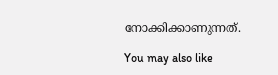നോക്കിക്കാണുന്നത്.

You may also like